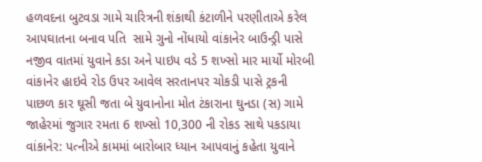હળવદના બુટવડા ગામે ચારિત્રની શંકાથી કંટાળીને પરણીતાએ કરેલ આપઘાતના બનાવ પતિ  સામે ગુનો નોંધાયો વાંકાનેર બાઉન્ડ્રી પાસે નજીવ વાતમાં યુવાને કડા અને પાઇપ વડે 5 શખ્સો માર માર્યો મોરબી વાંકાનેર હાઇવે રોડ ઉપર આવેલ સરતાનપર ચોકડી પાસે ટ્રકની પાછળ કાર ઘૂસી જતા બે યુવાનોના મોત ટંકારાના ઘુનડા (સ) ગામે જાહેરમાં જુગાર રમતા 6 શખ્સો 10,300 ની રોકડ સાથે પકડાયા વાંકાનેર: પત્નીએ કામમાં બારોબાર ધ્યાન આપવાનું કહેતા યુવાને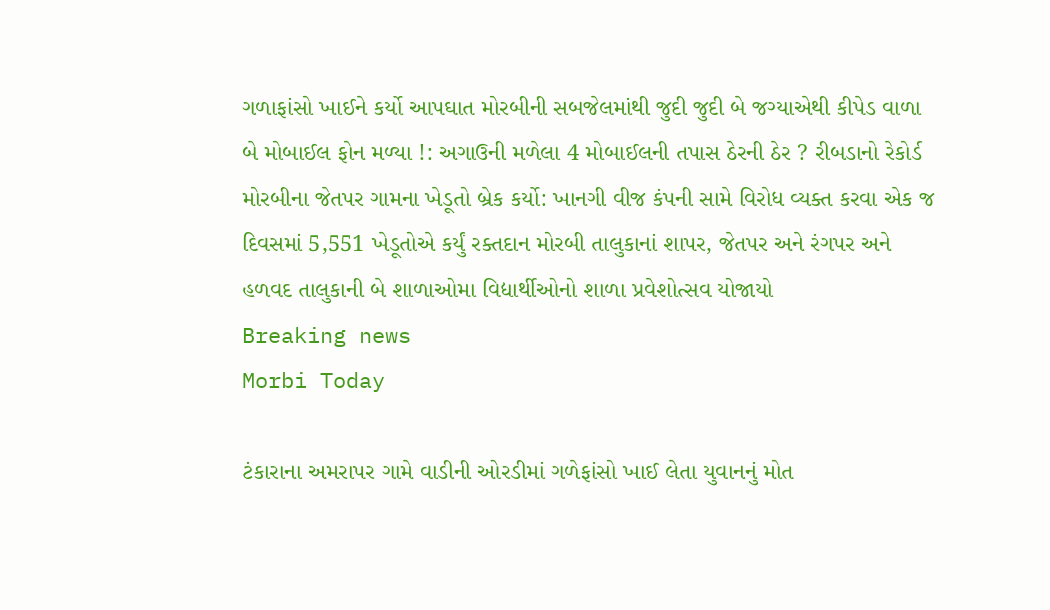ગળાફાંસો ખાઈને કર્યો આપઘાત મોરબીની સબજેલમાંથી જુદી જુદી બે જગ્યાએથી કીપેડ વાળા બે મોબાઈલ ફોન મળ્યા !: અગાઉની મળેલા 4 મોબાઈલની તપાસ ઠેરની ઠેર ? રીબડાનો રેકોર્ડ મોરબીના જેતપર ગામના ખેડૂતો બ્રેક કર્યો: ખાનગી વીજ કંપની સામે વિરોધ વ્યક્ત કરવા એક જ દિવસમાં 5,551 ખેડૂતોએ કર્યું રક્તદાન મોરબી તાલુકાનાં શાપર, જેતપર અને રંગપર અને હળવદ તાલુકાની બે શાળાઓમા વિદ્યાર્થીઓનો શાળા પ્રવેશોત્સવ યોજાયો
Breaking news
Morbi Today

ટંકારાના અમરાપર ગામે વાડીની ઓરડીમાં ગળેફાંસો ખાઈ લેતા યુવાનનું મોત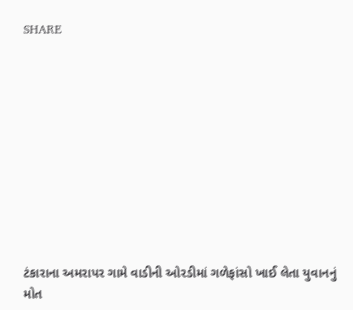SHARE











ટંકારાના અમરાપર ગામે વાડીની ઓરડીમાં ગળેફાંસો ખાઈ લેતા યુવાનનું મોત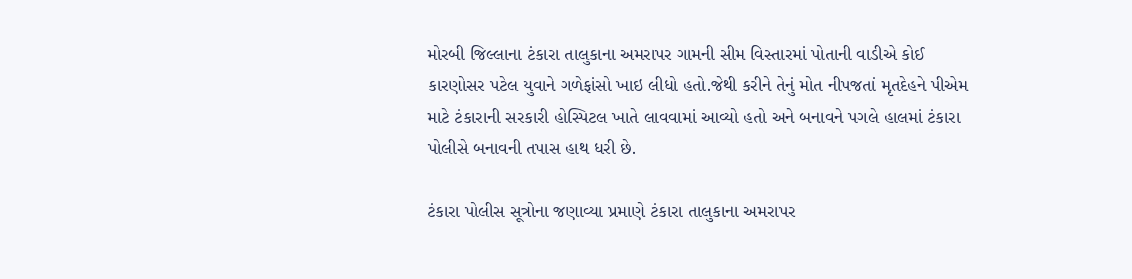મોરબી જિલ્લાના ટંકારા તાલુકાના અમરાપર ગામની સીમ વિસ્તારમાં પોતાની વાડીએ કોઈ કારણોસર પટેલ યુવાને ગળેફાંસો ખાઇ લીધો હતો.જેથી કરીને તેનું મોત નીપજતાં મૃતદેહને પીએમ માટે ટંકારાની સરકારી હોસ્પિટલ ખાતે લાવવામાં આવ્યો હતો અને બનાવને પગલે હાલમાં ટંકારા પોલીસે બનાવની તપાસ હાથ ધરી છે.

ટંકારા પોલીસ સૂત્રોના જણાવ્યા પ્રમાણે ટંકારા તાલુકાના અમરાપર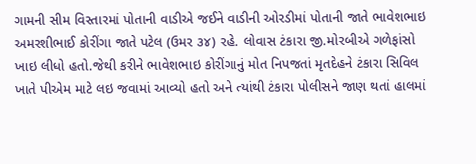ગામની સીમ વિસ્તારમાં પોતાની વાડીએ જઈને વાડીની ઓરડીમાં પોતાની જાતે ભાવેશભાઇ અમરશીભાઈ કોરીંગા જાતે પટેલ (ઉમર ૩૪) રહે. લોવાસ ટંકારા જી.મોરબીએ ગળેફાંસો ખાઇ લીધો હતો.જેથી કરીને ભાવેશભાઇ કોરીંગાનું મોત નિપજતાં મૃતદેહને ટંકારા સિવિલ ખાતે પીએમ માટે લઇ જવામાં આવ્યો હતો અને ત્યાંથી ટંકારા પોલીસને જાણ થતાં હાલમાં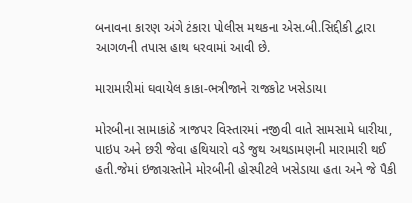બનાવના કારણ અંગે ટંકારા પોલીસ મથકના એસ.બી.સિદ્દીકી દ્વારા આગળની તપાસ હાથ ધરવામાં આવી છે.

મારામારીમાં ઘવાયેલ કાકા-ભત્રીજાને રાજકોટ ખસેડાયા

મોરબીના સામાકાંઠે ત્રાજપર વિસ્તારમાં નજીવી વાતે સામસામે ધારીયા, પાઇપ અને છરી જેવા હથિયારો વડે જુથ અથડામણની મારામારી થઈ હતી.જેમાં ઇજાગ્રસ્તોને મોરબીની હોસ્પીટલે ખસેડાયા હતા અને જે પૈકી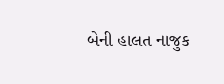બેની હાલત નાજુક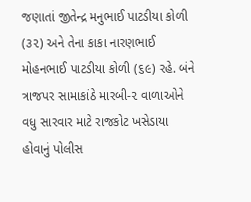જણાતાં જીતેન્દ્ર મનુભાઈ પાટડીયા કોળી (૩૨) અને તેના કાકા નારણભાઈ મોહનભાઈ પાટડીયા કોળી (૬૯) રહે. બંને ત્રાજપર સામાકાંઠે મારબી-૨ વાળાઓને વધુ સારવાર માટે રાજકોટ ખસેડાયા હોવાનું પોલીસ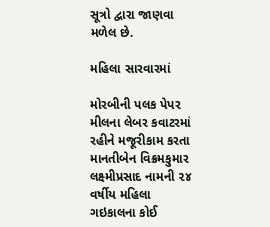સૂત્રો દ્વારા જાણવા મળેલ છે.

મહિલા સારવારમાં

મોરબીની પલક પેપર મીલના લેબર કવાટરમાં રહીને મજૂરીકામ કરતા માનતીબેન વિક્રમકુમાર લક્ષ્મીપ્રસાદ નામની ૨૪ વર્ષીય મહિલા ગઇકાલના કોઈ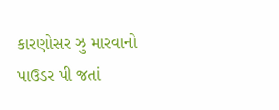કારણોસર ઝુ મારવાનો પાઉડર પી જતાં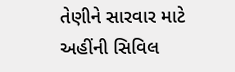તેણીને સારવાર માટે અહીંની સિવિલ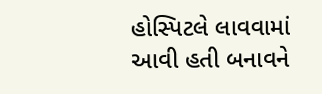હોસ્પિટલે લાવવામાં આવી હતી બનાવને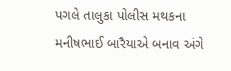પગલે તાલુકા પોલીસ મથકના મનીષભાઈ બારૈયાએ બનાવ અંગે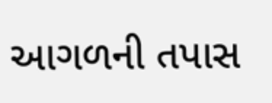આગળની તપાસ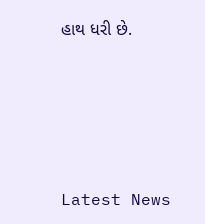હાથ ધરી છે.






Latest News